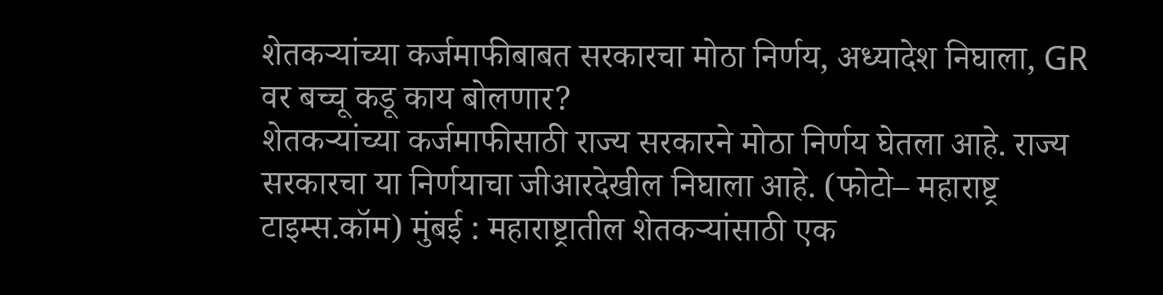शेतकऱ्यांच्या कर्जमाफीबाबत सरकारचा मोठा निर्णय, अध्यादेश निघाला, GR वर बच्चू कडू काय बोलणार?
शेतकऱ्यांच्या कर्जमाफीसाठी राज्य सरकारने मोठा निर्णय घेतला आहे. राज्य सरकारचा या निर्णयाचा जीआरदेखील निघाला आहे. (फोटो– महाराष्ट्र टाइम्स.कॉम) मुंबई : महाराष्ट्रातील शेतकऱ्यांसाठी एक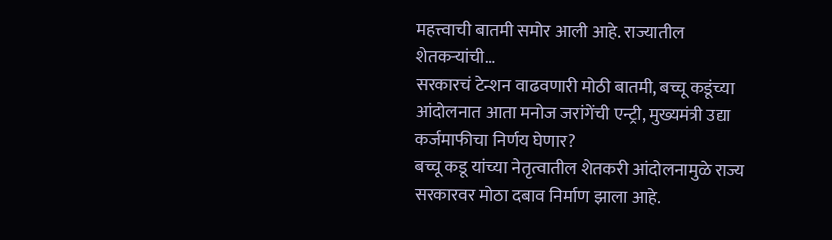महत्त्वाची बातमी समोर आली आहे. राज्यातील शेतकऱ्यांची…
सरकारचं टेन्शन वाढवणारी मोठी बातमी, बच्चू कडूंच्या आंदोलनात आता मनोज जरांगेंची एन्ट्री, मुख्यमंत्री उद्या कर्जमाफीचा निर्णय घेणार?
बच्चू कडू यांच्या नेतृत्वातील शेतकरी आंदोलनामुळे राज्य सरकारवर मोठा दबाव निर्माण झाला आहे.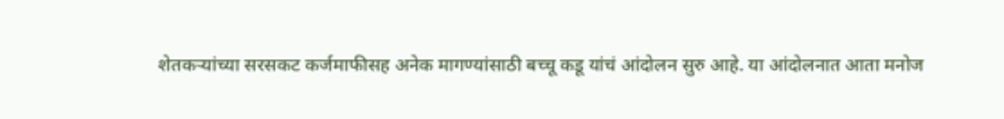शेतकऱ्यांच्या सरसकट कर्जमाफीसह अनेक मागण्यांसाठी बच्चू कडू यांचं आंदोलन सुरु आहे. या आंदोलनात आता मनोज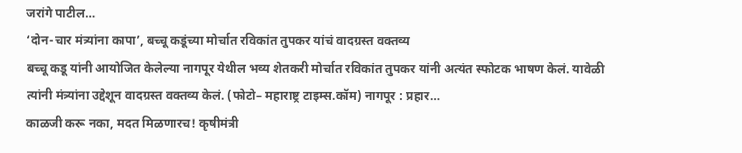जरांगे पाटील…
‘दोन-चार मंत्र्यांना कापा’, बच्चू कडूंच्या मोर्चात रविकांत तुपकर यांचं वादग्रस्त वक्तव्य
बच्चू कडू यांनी आयोजित केलेल्या नागपूर येथील भव्य शेतकरी मोर्चात रविकांत तुपकर यांनी अत्यंत स्फोटक भाषण केलं. यावेळी त्यांनी मंत्र्यांना उद्देशून वादग्रस्त वक्तव्य केलं. (फोटो– महाराष्ट्र टाइम्स.कॉम) नागपूर : प्रहार…
काळजी करू नका, मदत मिळणारच! कृषीमंत्री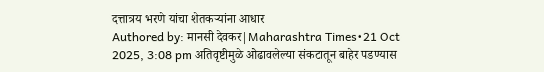दत्तात्रय भरणे यांचा शेतकऱ्यांना आधार
Authored by: मानसी देवकर|Maharashtra Times•21 Oct 2025, 3:08 pm अतिवृष्टीमुळे ओढावलेल्या संकटातून बाहेर पडण्यास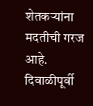शेतकऱ्यांना मदतीची गरज आहे. दिवाळीपूर्वी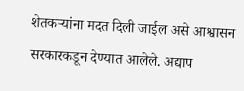शेतकऱ्यांना मदत दिली जाईल असे आश्वासन सरकारकडून देण्यात आलेले. अद्याप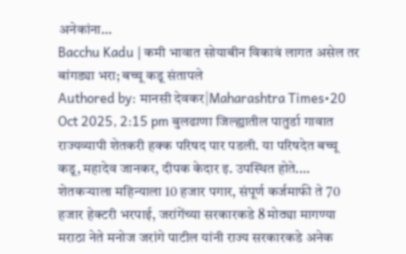अनेकांना…
Bacchu Kadu | कमी भावात सोयाबीन विकावं लागत असेल तर बांगड्या भरा; बच्चू कडू संतापले
Authored by: मानसी देवकर|Maharashtra Times•20 Oct 2025, 2:15 pm बुलढाणा जिल्ह्यातील पातुर्डा गावात राज्यव्यापी शेतकरी हक्क परिषद पार पडली. या परिषदेत बच्चू कडू, महादेव जानकर, दीपक केदार इ. उपस्थित होते.…
शेतकऱ्याला महिन्याला 10 हजार पगार, संपूर्ण कर्जमाफी ते 70 हजार हेक्टरी भरपाई, जरांगेंच्या सरकारकडे 8 मोठ्या मागण्या
मराठा नेते मनोज जरांगे पाटील यांनी राज्य सरकारकडे अनेक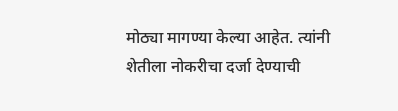मोठ्या मागण्या केल्या आहेत. त्यांनी शेतीला नोकरीचा दर्जा देण्याची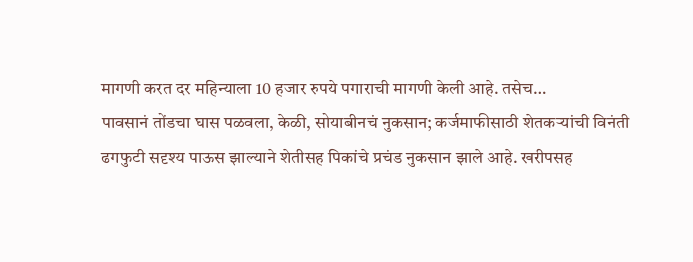मागणी करत दर महिन्याला 10 हजार रुपये पगाराची मागणी केली आहे. तसेच…
पावसानं तोंडचा घास पळवला, केळी, सोयाबीनचं नुकसान; कर्जमाफीसाठी शेतकऱ्यांची विनंती
ढगफुटी सदृश्य पाऊस झाल्याने शेतीसह पिकांचे प्रचंड नुकसान झाले आहे. खरीपसह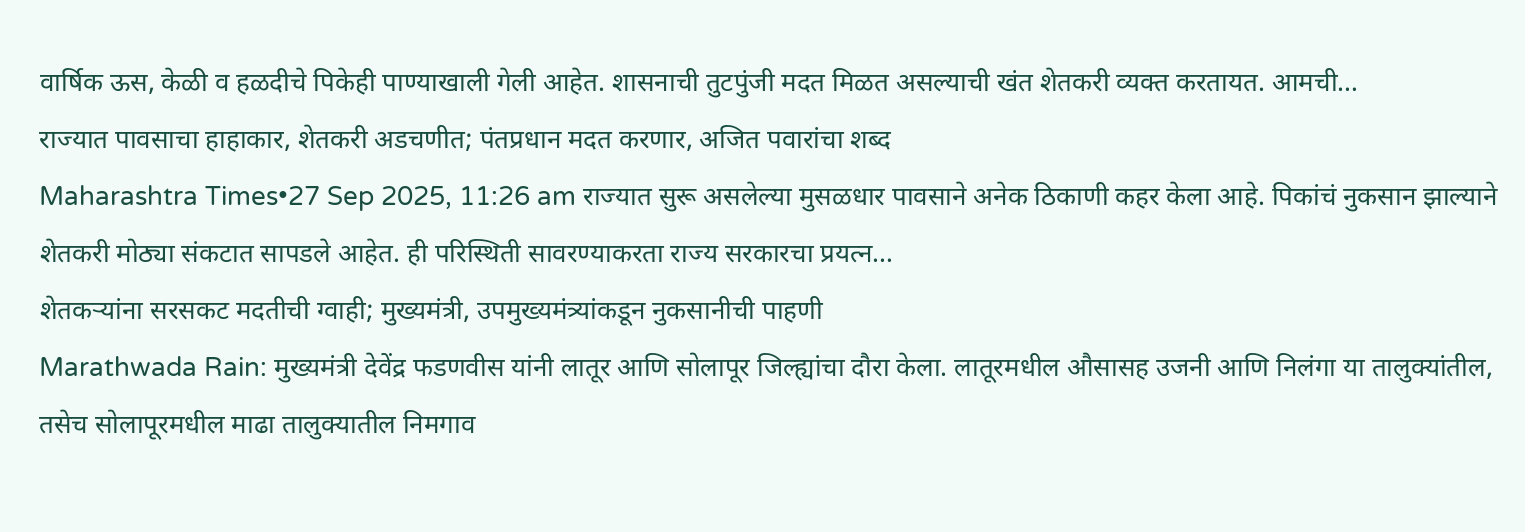वार्षिक ऊस, केळी व हळदीचे पिकेही पाण्याखाली गेली आहेत. शासनाची तुटपुंजी मदत मिळत असल्याची खंत शेतकरी व्यक्त करतायत. आमची…
राज्यात पावसाचा हाहाकार, शेतकरी अडचणीत; पंतप्रधान मदत करणार, अजित पवारांचा शब्द
Maharashtra Times•27 Sep 2025, 11:26 am राज्यात सुरू असलेल्या मुसळधार पावसाने अनेक ठिकाणी कहर केला आहे. पिकांचं नुकसान झाल्याने शेतकरी मोठ्या संकटात सापडले आहेत. ही परिस्थिती सावरण्याकरता राज्य सरकारचा प्रयत्न…
शेतकऱ्यांना सरसकट मदतीची ग्वाही; मुख्यमंत्री, उपमुख्यमंत्र्यांकडून नुकसानीची पाहणी
Marathwada Rain: मुख्यमंत्री देवेंद्र फडणवीस यांनी लातूर आणि सोलापूर जिल्ह्यांचा दौरा केला. लातूरमधील औसासह उजनी आणि निलंगा या तालुक्यांतील, तसेच सोलापूरमधील माढा तालुक्यातील निमगाव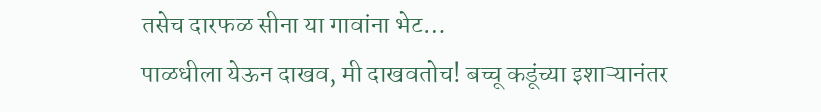तसेच दारफळ सीना या गावांना भेट…
पाळधीला येऊन दाखव, मी दाखवतोच! बच्चू कडूंच्या इशाऱ्यानंतर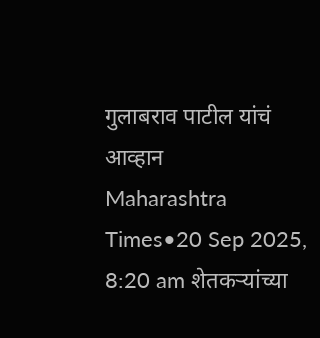गुलाबराव पाटील यांचं आव्हान
Maharashtra Times•20 Sep 2025, 8:20 am शेतकऱ्यांच्या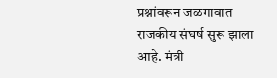प्रश्नांवरून जळगावात राजकीय संघर्ष सुरू झाला आहे. मंत्री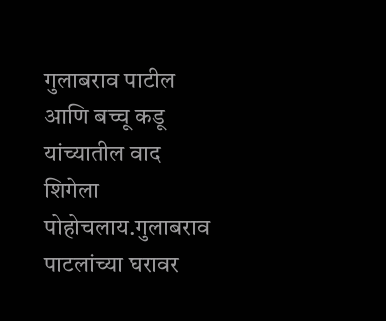गुलाबराव पाटील आणि बच्चू कडू यांच्यातील वाद शिगेला पोहोचलाय.गुलाबराव पाटलांच्या घरावर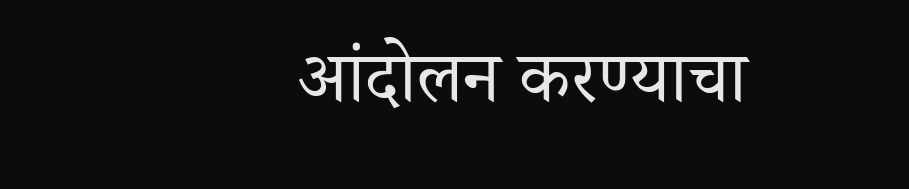आंदोलन करण्याचा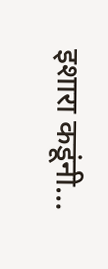इशारा कडूंनी…